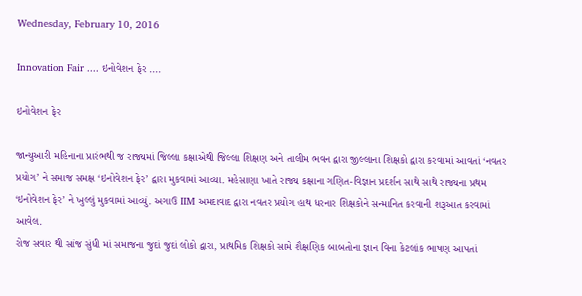Wednesday, February 10, 2016

Innovation Fair .... ઇનોવેશન ફેર ....

ઇનોવેશન ફેર

જાન્યુઆરી મહિનાના પ્રારંભથી જ રાજ્યમાં જિલ્લા કક્ષાએથી જિલ્લા શિક્ષણ અને તાલીમ ભવન દ્વારા જીલ્લાના શિક્ષકો દ્વારા કરવામાં આવતાં ‘નવતર પ્રયોગ’ ને સમાજ સમક્ષ ‘ઇનોવેશન ફેર’ દ્વારા મુકવામાં આવ્યા. મહેસાણા ખાતે રાજ્ય કક્ષાના ગણિત-વિજ્ઞાન પ્રદર્શન સાથે સાથે રાજ્યના પ્રથમ ‘ઇનોવેશન ફેર’ ને ખુલ્લું મુકવામાં આવ્યું. અગાઉ IIM અમદાવાદ દ્વારા નવતર પ્રયોગ હાથ ધરનાર શિક્ષકોને સન્માનિત કરવાની શરૂઆત કરવામાં આવેલ.
રોજ સવાર થી સાંજ સુંધી માં સમાજના જુદાં જુદાં લોકો દ્વારા, પ્રાથમિક શિક્ષકો સામે શૈક્ષણિક બાબતોના જ્ઞાન વિના કેટલાંક ભાષણ આપતાં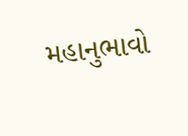મહાનુભાવો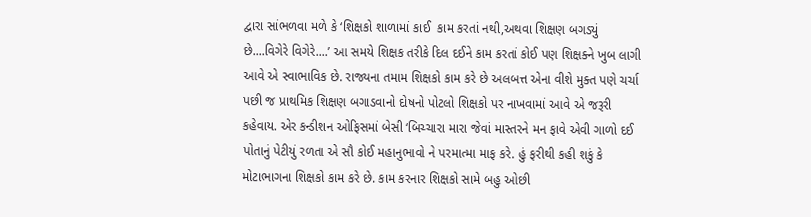દ્વારા સાંભળવા મળે કે ‘શિક્ષકો શાળામાં કાઈ  કામ કરતાં નથી,અથવા શિક્ષણ બગડ્યું છે....વિગેરે વિગેરે....’ આ સમયે શિક્ષક તરીકે દિલ દઈને કામ કરતાં કોઈ પણ શિક્ષક્ને ખુબ લાગી આવે એ સ્વાભાવિક છે. રાજ્યના તમામ શિક્ષકો કામ કરે છે અલબત્ત એના વીશે મુક્ત પણે ચર્ચા પછી જ પ્રાથમિક શિક્ષણ બગાડવાનો દોષનો પોટલો શિક્ષકો પર નાખવામાં આવે એ જરૂરી કહેવાય. એર કન્ડીશન ઓફિસમાં બેસી ‘બિચ્ચારા મારા જેવાં માસ્તરને મન ફાવે એવી ગાળો દઈ પોતાનું પેટીયું રળતા એ સૌ કોઈ મહાનુભાવો ને પરમાત્મા માફ કરે. હું ફરીથી કહી શકું કે મોટાભાગના શિક્ષકો કામ કરે છે. કામ કરનાર શિક્ષકો સામે બહુ ઓછી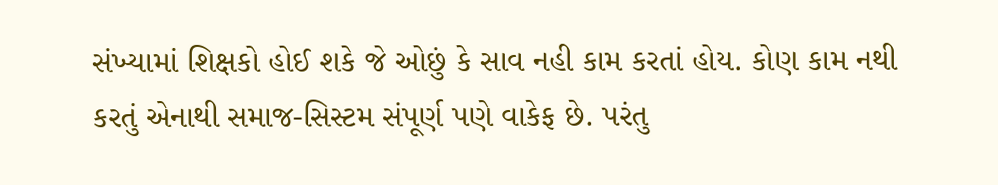સંખ્યામાં શિક્ષકો હોઈ શકે જે ઓછું કે સાવ નહી કામ કરતાં હોય. કોણ કામ નથી કરતું એનાથી સમાજ-સિસ્ટમ સંપૂર્ણ પણે વાકેફ છે. પરંતુ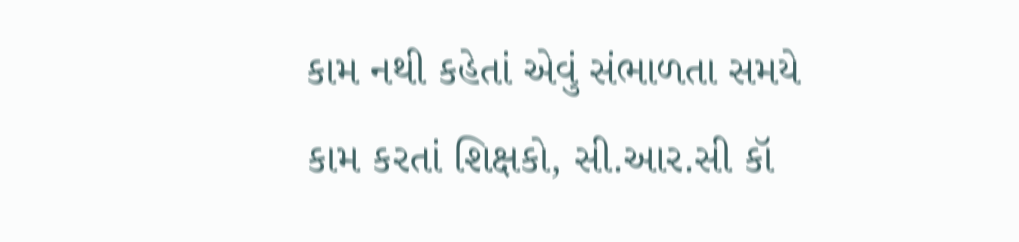કામ નથી કહેતાં એવું સંભાળતા સમયે કામ કરતાં શિક્ષકો, સી.આર.સી કૉ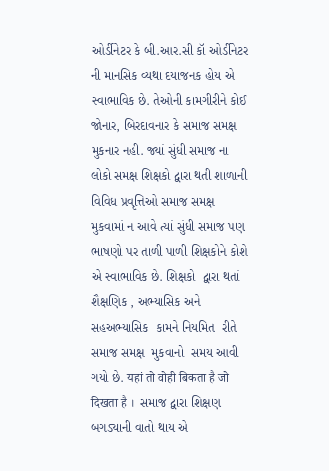ઓર્ડીનેટર કે બી.આર.સી કૉ ઓર્ડીનેટર ની માનસિક વ્યથા દયાજનક હોય એ સ્વાભાવિક છે. તેઓની કામગીરીને કોઈ જોનાર, બિરદાવનાર કે સમાજ સમક્ષ મુકનાર નહી. જ્યાં સુંધી સમાજ ના લોકો સમક્ષ શિક્ષકો દ્વારા થતી શાળાની વિવિધ પ્રવૃત્તિઓ સમાજ સમક્ષ મુકવામાં ન આવે ત્યાં સુંધી સમાજ પણ ભાષણો પર તાળી પાળી શિક્ષકોને કોશે એ સ્વાભાવિક છે. શિક્ષકો  દ્વારા થતાં  શૈક્ષણિક , અભ્યાસિક અને  સહઅભ્યાસિક  કામને નિયમિત  રીતે  સમાજ સમક્ષ  મુકવાનો  સમય આવી ગયો છે. यहां तो वोही बिकता है जो दिखता है ।  સમાજ દ્વારા શિક્ષણ બગડ્યાની વાતો થાય એ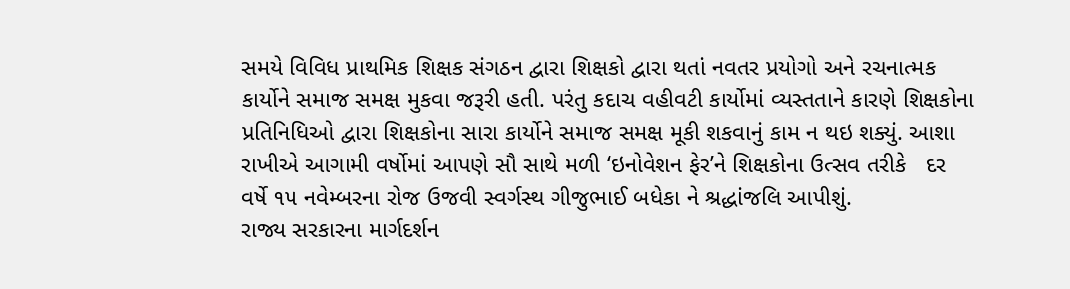સમયે વિવિધ પ્રાથમિક શિક્ષક સંગઠન દ્વારા શિક્ષકો દ્વારા થતાં નવતર પ્રયોગો અને રચનાત્મક કાર્યોને સમાજ સમક્ષ મુકવા જરૂરી હતી. પરંતુ કદાચ વહીવટી કાર્યોમાં વ્યસ્તતાને કારણે શિક્ષકોના પ્રતિનિધિઓ દ્વારા શિક્ષકોના સારા કાર્યોને સમાજ સમક્ષ મૂકી શકવાનું કામ ન થઇ શક્યું. આશા રાખીએ આગામી વર્ષોમાં આપણે સૌ સાથે મળી ‘ઇનોવેશન ફેર’ને શિક્ષકોના ઉત્સવ તરીકે   દર વર્ષે ૧૫ નવેમ્બરના રોજ ઉજવી સ્વર્ગસ્થ ગીજુભાઈ બધેકા ને શ્રદ્ધાંજલિ આપીશું.
રાજ્ય સરકારના માર્ગદર્શન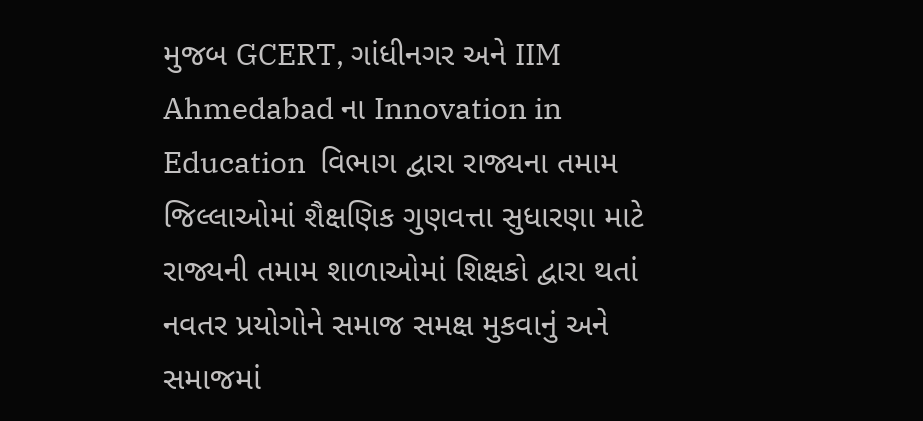મુજબ GCERT, ગાંધીનગર અને IIM Ahmedabad ના Innovation in Education  વિભાગ દ્વારા રાજ્યના તમામ જિલ્લાઓમાં શૈક્ષણિક ગુણવત્તા સુધારણા માટે રાજ્યની તમામ શાળાઓમાં શિક્ષકો દ્વારા થતાં નવતર પ્રયોગોને સમાજ સમક્ષ મુકવાનું અને સમાજમાં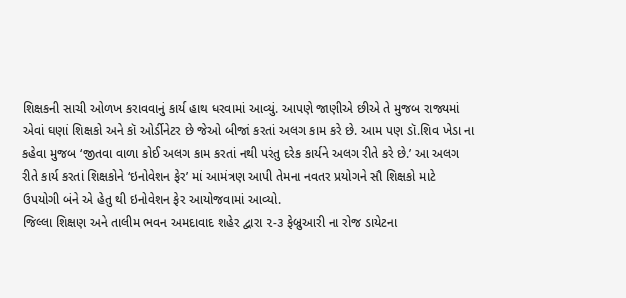શિક્ષકની સાચી ઓળખ કરાવવાનું કાર્ય હાથ ધરવામાં આવ્યું. આપણે જાણીએ છીએ તે મુજબ રાજ્યમાં એવાં ઘણાં શિક્ષકો અને કૉ ઓર્ડીનેટર છે જેઓ બીજાં કરતાં અલગ કામ કરે છે. આમ પણ ડૉ.શિવ ખેડા ના કહેવા મુજબ ‘જીતવા વાળા કોઈ અલગ કામ કરતાં નથી પરંતુ દરેક કાર્યને અલગ રીતે કરે છે.’ આ અલગ રીતે કાર્ય કરતાં શિક્ષકોને ‘ઇનોવેશન ફેર’ માં આમંત્રણ આપી તેમના નવતર પ્રયોગને સૌ શિક્ષકો માટે ઉપયોગી બંને એ હેતુ થી ઇનોવેશન ફેર આયોજવામાં આવ્યો.
જિલ્લા શિક્ષણ અને તાલીમ ભવન અમદાવાદ શહેર દ્વારા ૨-૩ ફેબ્રુઆરી ના રોજ ડાયેટના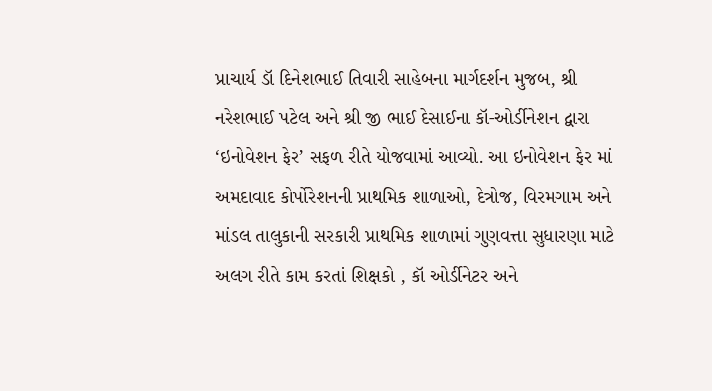પ્રાચાર્ય ડૉ દિનેશભાઈ તિવારી સાહેબના માર્ગદર્શન મુજબ, શ્રી નરેશભાઈ પટેલ અને શ્રી જી ભાઈ દેસાઈના કૉ-ઓર્ડીનેશન દ્વારા ‘ઇનોવેશન ફેર’ સફળ રીતે યોજવામાં આવ્યો. આ ઇનોવેશન ફેર માં અમદાવાદ કોર્પોરેશનની પ્રાથમિક શાળાઓ, દેત્રોજ, વિરમગામ અને માંડલ તાલુકાની સરકારી પ્રાથમિક શાળામાં ગુણવત્તા સુધારણા માટે અલગ રીતે કામ કરતાં શિક્ષકો , કૉ ઓર્ડીનેટર અને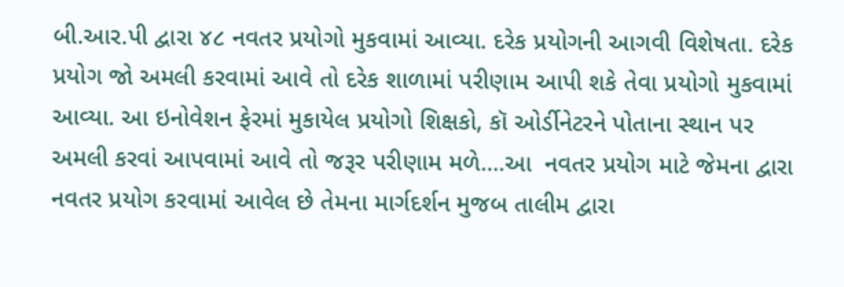બી.આર.પી દ્વારા ૪૮ નવતર પ્રયોગો મુકવામાં આવ્યા. દરેક પ્રયોગની આગવી વિશેષતા. દરેક પ્રયોગ જો અમલી કરવામાં આવે તો દરેક શાળામાં પરીણામ આપી શકે તેવા પ્રયોગો મુકવામાં આવ્યા. આ ઇનોવેશન ફેરમાં મુકાયેલ પ્રયોગો શિક્ષકો, કૉ ઓર્ડીનેટરને પોતાના સ્થાન પર અમલી કરવાં આપવામાં આવે તો જરૂર પરીણામ મળે....આ  નવતર પ્રયોગ માટે જેમના દ્વારા નવતર પ્રયોગ કરવામાં આવેલ છે તેમના માર્ગદર્શન મુજબ તાલીમ દ્વારા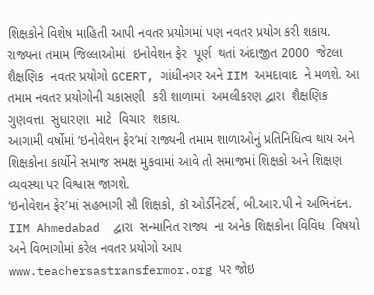શિક્ષકોને વિશેષ માહિતી આપી નવતર પ્રયોગમાં પણ નવતર પ્રયોગ કરી શકાય. રાજ્યના તમામ જિલ્લાઓમાં  ઇનોવેશન ફેર  પૂર્ણ  થતાં અંદાજીત 2000  જેટલા   શૈક્ષણિક  નવતર પ્રયોગો GCERT, ગાંધીનગર અને IIM અમદાવાદ  ને મળશે. આ તમામ નવતર પ્રયોગોની ચકાસણી  કરી શાળામાં  અમલીકરણ દ્વારા  શૈક્ષણિક  ગુણવત્તા  સુધારણા  માટે  વિચાર  શકાય.
આગામી વર્ષોમાં ‘ઇનોવેશન ફેર’માં રાજ્યની તમામ શાળાઓનું પ્રતિનિધિત્વ થાય અને શિક્ષકોના કાર્યોને સમાજ સમક્ષ મુકવામાં આવે તો સમાજમાં શિક્ષકો અને શિક્ષણ વ્યવસ્થા પર વિશ્વાસ જાગશે.
‘ઇનોવેશન ફેર’માં સહભાગી સૌ શિક્ષકો, કૉ ઓર્ડીનેટર્સ, બી.આર.પી ને અભિનંદન.
IIM Ahmedabad  દ્વારા  સન્માનિત રાજ્ય  ના અનેક શિક્ષકોના વિવિધ  વિષયો  અને વિભાગોમાં કરેલ નવતર પ્રયોગો આપ www.teachersastransfermor.org પર જોઇ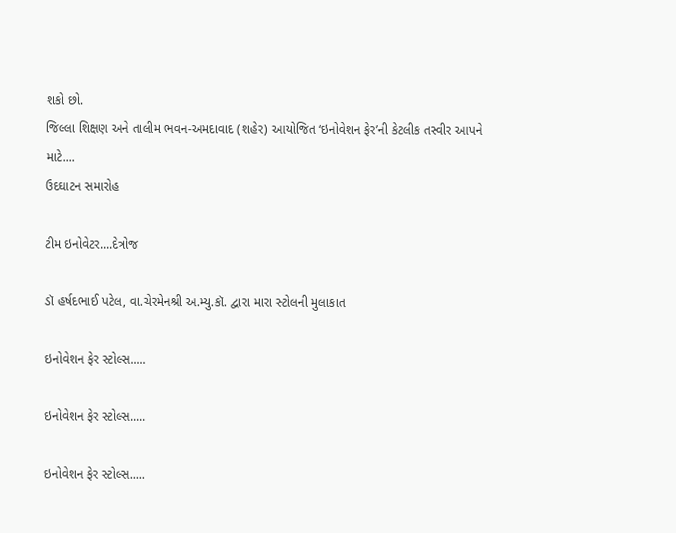શકો છો.
જિલ્લા શિક્ષણ અને તાલીમ ભવન-અમદાવાદ (શહેર) આયોજિત ‘ઇનોવેશન ફેર’ની કેટલીક તસ્વીર આપને માટે....
ઉદઘાટન સમારોહ

ટીમ ઇનોવેટર....દેત્રોજ

ડૉ હર્ષદભાઈ પટેલ, વા.ચેરમેનશ્રી અ.મ્યુ.કૉ. દ્વારા મારા સ્ટોલની મુલાકાત

ઇનોવેશન ફેર સ્ટોલ્સ.....

ઇનોવેશન ફેર સ્ટોલ્સ.....

ઇનોવેશન ફેર સ્ટોલ્સ.....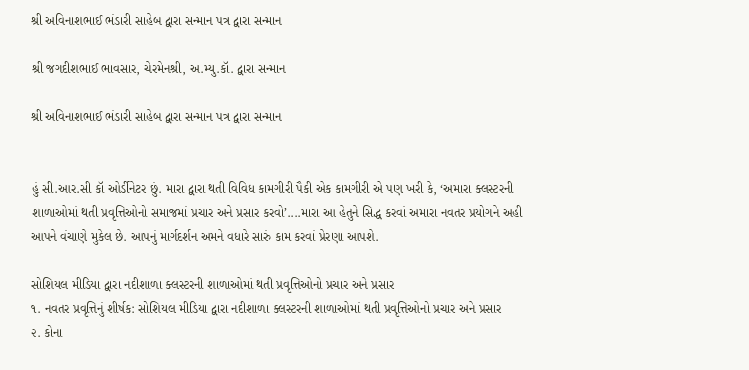શ્રી અવિનાશભાઈ ભંડારી સાહેબ દ્વારા સન્માન પત્ર દ્વારા સન્માન

શ્રી જગદીશભાઈ ભાવસાર, ચેરમેનશ્રી, અ.મ્યુ.કૉ. દ્વારા સન્માન

શ્રી અવિનાશભાઈ ભંડારી સાહેબ દ્વારા સન્માન પત્ર દ્વારા સન્માન


હું સી.આર.સી કૉ ઓર્ડીનેટર છું. મારા દ્વારા થતી વિવિધ કામગીરી પૈકી એક કામગીરી એ પણ ખરી કે, ‘અમારા ક્લસ્ટરની શાળાઓમાં થતી પ્રવૃત્તિઓનો સમાજમાં પ્રચાર અને પ્રસાર કરવો’....મારા આ હેતુને સિદ્ધ કરવાં અમારા નવતર પ્રયોગને અહી આપને વંચાણે મુકેલ છે. આપનું માર્ગદર્શન અમને વધારે સારું કામ કરવાં પ્રેરણા આપશે.

સોશિયલ મીડિયા દ્વારા નદીશાળા ક્લસ્ટરની શાળાઓમાં થતી પ્રવૃત્તિઓનો પ્રચાર અને પ્રસાર
૧. નવતર પ્રવૃત્તિનું શીર્ષક: સોશિયલ મીડિયા દ્વારા નદીશાળા ક્લસ્ટરની શાળાઓમાં થતી પ્રવૃત્તિઓનો પ્રચાર અને પ્રસાર
૨. કોના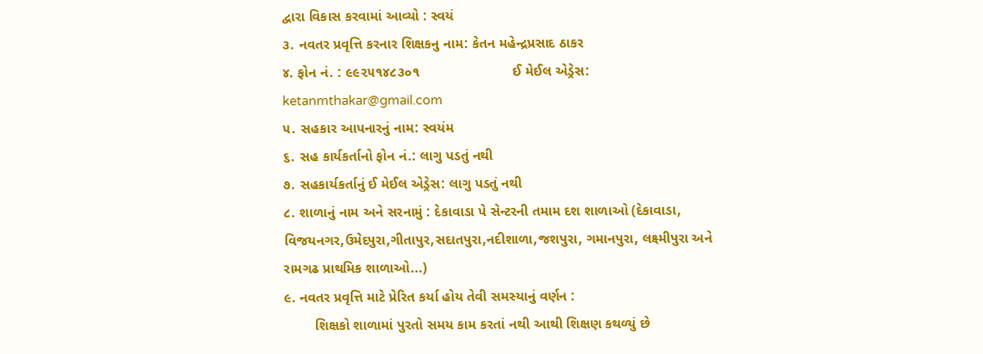દ્વારા વિકાસ કરવામાં આવ્યો : સ્વયં
૩. નવતર પ્રવૃત્તિ કરનાર શિક્ષકનુ નામ: કેતન મહેન્દ્રપ્રસાદ ઠાકર
૪. ફોન નં. : ૯૯૨૫૧૪૮૩૦૧                        ઈ મેઈલ એડ્રેસ: ketanmthakar@gmail.com
૫. સહકાર આપનારનું નામ: સ્વયંમ
૬. સહ કાર્યકર્તાનો ફોન નં.: લાગુ પડતું નથી
૭. સહકાર્યકર્તાનું ઈ મેઈલ એડ્રેસ: લાગુ પડતું નથી
૮. શાળાનું નામ અને સરનામું : દેકાવાડા પે સેન્ટરની તમામ દશ શાળાઓ (દેકાવાડા, વિજયનગર,ઉમેદપુરા,ગીતાપુર,સદાતપુરા,નદીશાળા,જશપુરા, ગમાનપુરા, લક્ષ્મીપુરા અને રામગઢ પ્રાથમિક શાળાઓ...)
૯. નવતર પ્રવૃત્તિ માટે પ્રેરિત કર્યા હોય તેવી સમસ્યાનું વર્ણન :
        શિક્ષકો શાળામાં પુરતો સમય કામ કરતાં નથી આથી શિક્ષણ કથળ્યું છે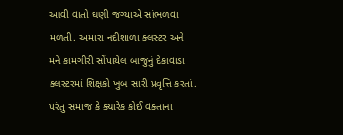આવી વાતો ઘણી જગ્યાએ સાંભળવા મળતી. અમારા નદીશાળા ક્લસ્ટર અને મને કામગીરી સોંપાયેલ બાજુનું દેકાવાડા ક્લસ્ટરમાં શિક્ષકો ખુબ સારી પ્રવૃત્તિ કરતાં. પરંતુ સમાજ કે ક્યારેક કોઈ વક્તાના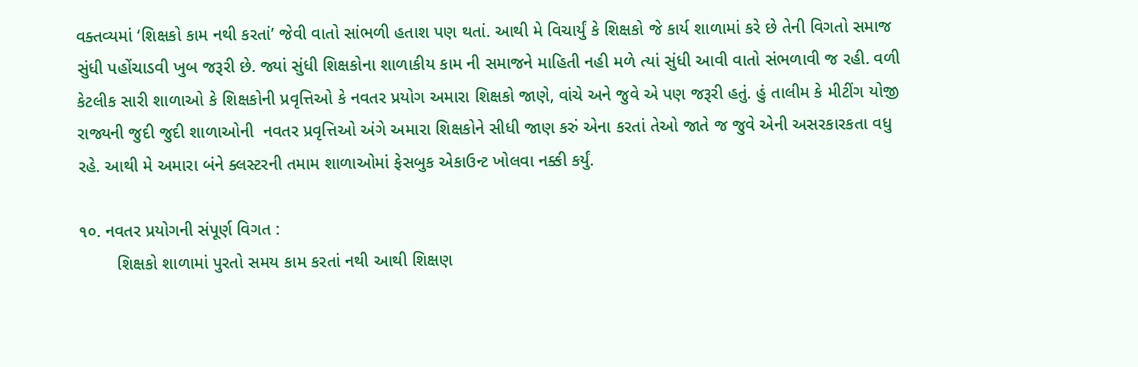વક્તવ્યમાં ‘શિક્ષકો કામ નથી કરતાં’ જેવી વાતો સાંભળી હતાશ પણ થતાં. આથી મે વિચાર્યું કે શિક્ષકો જે કાર્ય શાળામાં કરે છે તેની વિગતો સમાજ સુંધી પહોંચાડવી ખુબ જરૂરી છે. જ્યાં સુંધી શિક્ષકોના શાળાકીય કામ ની સમાજને માહિતી નહી મળે ત્યાં સુંધી આવી વાતો સંભળાવી જ રહી. વળી કેટલીક સારી શાળાઓ કે શિક્ષકોની પ્રવૃત્તિઓ કે નવતર પ્રયોગ અમારા શિક્ષકો જાણે, વાંચે અને જુવે એ પણ જરૂરી હતું. હું તાલીમ કે મીટીંગ યોજી રાજ્યની જુદી જુદી શાળાઓની  નવતર પ્રવૃત્તિઓ અંગે અમારા શિક્ષકોને સીધી જાણ કરું એના કરતાં તેઓ જાતે જ જુવે એની અસરકારકતા વધુ રહે. આથી મે અમારા બંને ક્લસ્ટરની તમામ શાળાઓમાં ફેસબુક એકાઉન્ટ ખોલવા નક્કી કર્યું.

૧૦. નવતર પ્રયોગની સંપૂર્ણ વિગત :
        શિક્ષકો શાળામાં પુરતો સમય કામ કરતાં નથી આથી શિક્ષણ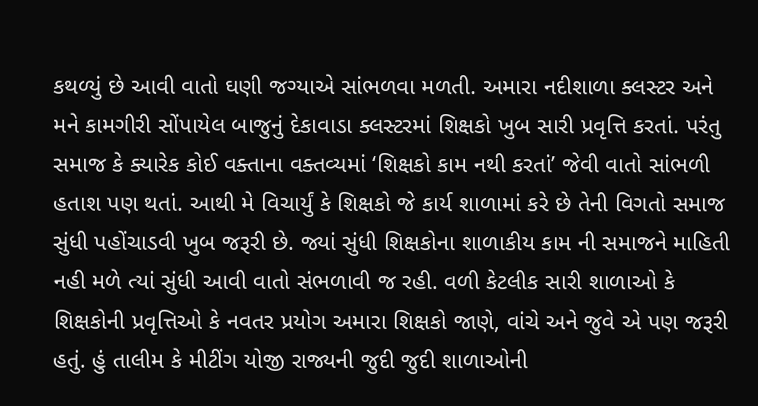કથળ્યું છે આવી વાતો ઘણી જગ્યાએ સાંભળવા મળતી. અમારા નદીશાળા ક્લસ્ટર અને મને કામગીરી સોંપાયેલ બાજુનું દેકાવાડા ક્લસ્ટરમાં શિક્ષકો ખુબ સારી પ્રવૃત્તિ કરતાં. પરંતુ સમાજ કે ક્યારેક કોઈ વક્તાના વક્તવ્યમાં ‘શિક્ષકો કામ નથી કરતાં’ જેવી વાતો સાંભળી હતાશ પણ થતાં. આથી મે વિચાર્યું કે શિક્ષકો જે કાર્ય શાળામાં કરે છે તેની વિગતો સમાજ સુંધી પહોંચાડવી ખુબ જરૂરી છે. જ્યાં સુંધી શિક્ષકોના શાળાકીય કામ ની સમાજને માહિતી નહી મળે ત્યાં સુંધી આવી વાતો સંભળાવી જ રહી. વળી કેટલીક સારી શાળાઓ કે શિક્ષકોની પ્રવૃત્તિઓ કે નવતર પ્રયોગ અમારા શિક્ષકો જાણે, વાંચે અને જુવે એ પણ જરૂરી હતું. હું તાલીમ કે મીટીંગ યોજી રાજ્યની જુદી જુદી શાળાઓની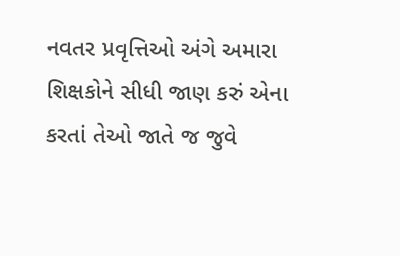નવતર પ્રવૃત્તિઓ અંગે અમારા શિક્ષકોને સીધી જાણ કરું એના કરતાં તેઓ જાતે જ જુવે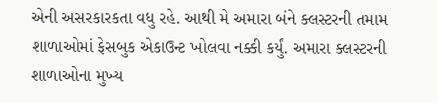એની અસરકારકતા વધુ રહે. આથી મે અમારા બંને ક્લસ્ટરની તમામ શાળાઓમાં ફેસબુક એકાઉન્ટ ખોલવા નક્કી કર્યું. અમારા ક્લસ્ટરની શાળાઓના મુખ્ય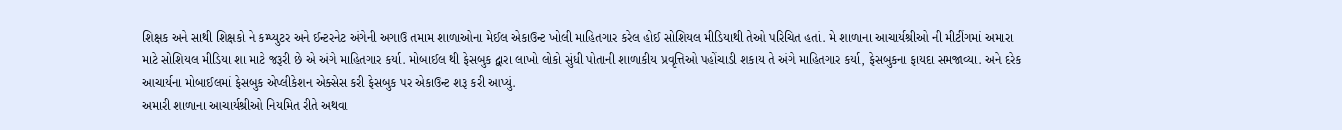શિક્ષક અને સાથી શિક્ષકો ને કમ્પ્યુટર અને ઈન્ટરનેટ અંગેની અગાઉ તમામ શાળાઓના મેઈલ એકાઉન્ટ ખોલી માહિતગાર કરેલ હોઈ સોશિયલ મીડિયાથી તેઓ પરિચિત હતાં. મે શાળાના આચાર્યશ્રીઓ ની મીટીંગમાં અમારા માટે સોશિયલ મીડિયા શા માટે જરૂરી છે એ અંગે માહિતગાર કર્યા. મોબાઈલ થી ફેસબુક દ્વારા લાખો લોકો સુંધી પોતાની શાળાકીય પ્રવૃત્તિઓ પહોંચાડી શકાય તે અંગે માહિતગાર કર્યા, ફેસબુકના ફાયદા સમજાવ્યા. અને દરેક આચાર્યના મોબાઈલમાં ફેસબુક એપ્લીકેશન એક્સેસ કરી ફેસબુક પર એકાઉન્ટ શરૂ કરી આપ્યું.
અમારી શાળાના આચાર્યશ્રીઓ નિયમિત રીતે અથવા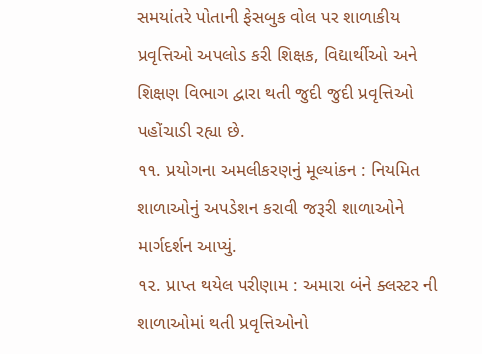સમયાંતરે પોતાની ફેસબુક વોલ પર શાળાકીય પ્રવૃત્તિઓ અપલોડ કરી શિક્ષક, વિદ્યાર્થીઓ અને શિક્ષણ વિભાગ દ્વારા થતી જુદી જુદી પ્રવૃત્તિઓ પહોંચાડી રહ્યા છે.
૧૧. પ્રયોગના અમલીકરણનું મૂલ્યાંકન : નિયમિત શાળાઓનું અપડેશન કરાવી જરૂરી શાળાઓને માર્ગદર્શન આપ્યું.
૧૨. પ્રાપ્ત થયેલ પરીણામ : અમારા બંને ક્લસ્ટર ની શાળાઓમાં થતી પ્રવૃત્તિઓનો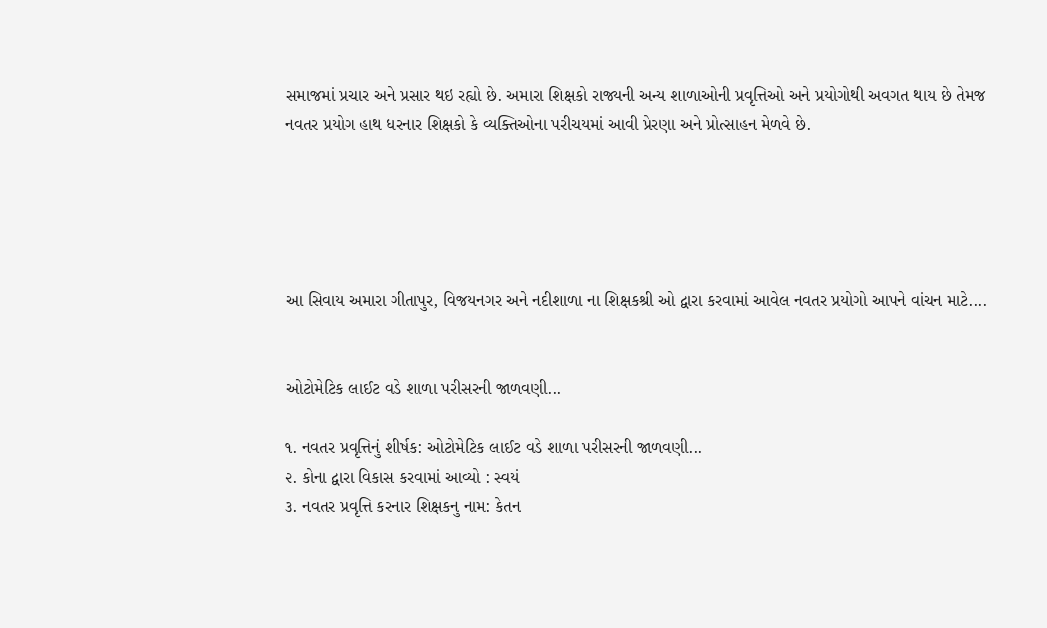સમાજમાં પ્રચાર અને પ્રસાર થઇ રહ્યો છે. અમારા શિક્ષકો રાજ્યની અન્ય શાળાઓની પ્રવૃત્તિઓ અને પ્રયોગોથી અવગત થાય છે તેમજ નવતર પ્રયોગ હાથ ધરનાર શિક્ષકો કે વ્યક્તિઓના પરીચયમાં આવી પ્રેરણા અને પ્રોત્સાહન મેળવે છે.





આ સિવાય અમારા ગીતાપુર, વિજયનગર અને નદીશાળા ના શિક્ષકશ્રી ઓ દ્વારા કરવામાં આવેલ નવતર પ્રયોગો આપને વાંચન માટે....


ઓટોમેટિક લાઈટ વડે શાળા પરીસરની જાળવણી...

૧. નવતર પ્રવૃત્તિનું શીર્ષક: ઓટોમેટિક લાઈટ વડે શાળા પરીસરની જાળવણી...
૨. કોના દ્વારા વિકાસ કરવામાં આવ્યો : સ્વયં
૩. નવતર પ્રવૃત્તિ કરનાર શિક્ષકનુ નામ: કેતન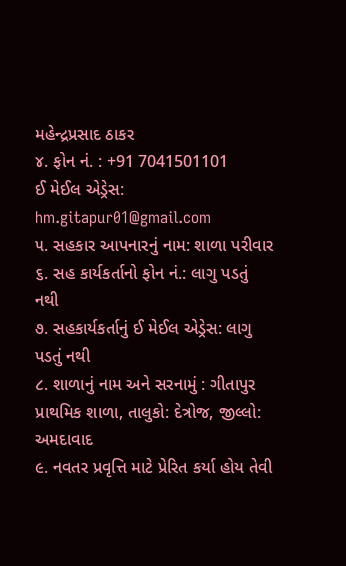મહેન્દ્રપ્રસાદ ઠાકર
૪. ફોન નં. : +91 7041501101                        ઈ મેઈલ એડ્રેસ: hm.gitapur01@gmail.com
૫. સહકાર આપનારનું નામ: શાળા પરીવાર
૬. સહ કાર્યકર્તાનો ફોન નં.: લાગુ પડતું નથી
૭. સહકાર્યકર્તાનું ઈ મેઈલ એડ્રેસ: લાગુ પડતું નથી
૮. શાળાનું નામ અને સરનામું : ગીતાપુર પ્રાથમિક શાળા, તાલુકો: દેત્રોજ, જીલ્લો: અમદાવાદ
૯. નવતર પ્રવૃત્તિ માટે પ્રેરિત કર્યા હોય તેવી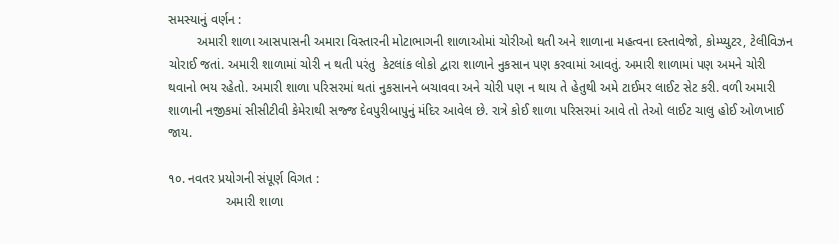સમસ્યાનું વર્ણન :
        અમારી શાળા આસપાસની અમારા વિસ્તારની મોટાભાગની શાળાઓમાં ચોરીઓ થતી અને શાળાના મહત્વના દસ્તાવેજો, કોમ્પ્યુટર, ટેલીવિઝન ચોરાઈ જતાં. અમારી શાળામાં ચોરી ન થતી પરંતુ  કેટલાંક લોકો દ્વારા શાળાને નુકસાન પણ કરવામાં આવતું. અમારી શાળામાં પણ અમને ચોરી થવાનો ભય રહેતો. અમારી શાળા પરિસરમાં થતાં નુકસાનને બચાવવા અને ચોરી પણ ન થાય તે હેતુથી અમે ટાઈમર લાઈટ સેટ કરી. વળી અમારી શાળાની નજીકમાં સીસીટીવી કેમેરાથી સજ્જ દેવપુરીબાપુનું મંદિર આવેલ છે. રાત્રે કોઈ શાળા પરિસરમાં આવે તો તેઓ લાઈટ ચાલુ હોઈ ઓળખાઈ જાય.

૧૦. નવતર પ્રયોગની સંપૂર્ણ વિગત :
                અમારી શાળા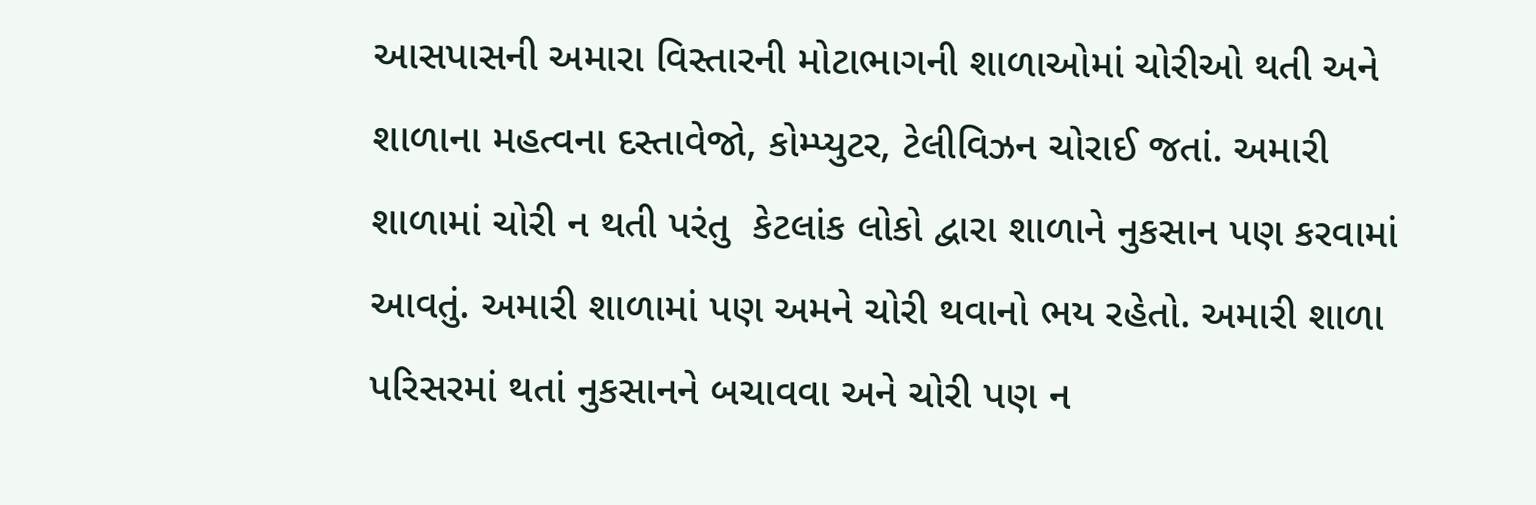આસપાસની અમારા વિસ્તારની મોટાભાગની શાળાઓમાં ચોરીઓ થતી અને શાળાના મહત્વના દસ્તાવેજો, કોમ્પ્યુટર, ટેલીવિઝન ચોરાઈ જતાં. અમારી શાળામાં ચોરી ન થતી પરંતુ  કેટલાંક લોકો દ્વારા શાળાને નુકસાન પણ કરવામાં આવતું. અમારી શાળામાં પણ અમને ચોરી થવાનો ભય રહેતો. અમારી શાળા પરિસરમાં થતાં નુકસાનને બચાવવા અને ચોરી પણ ન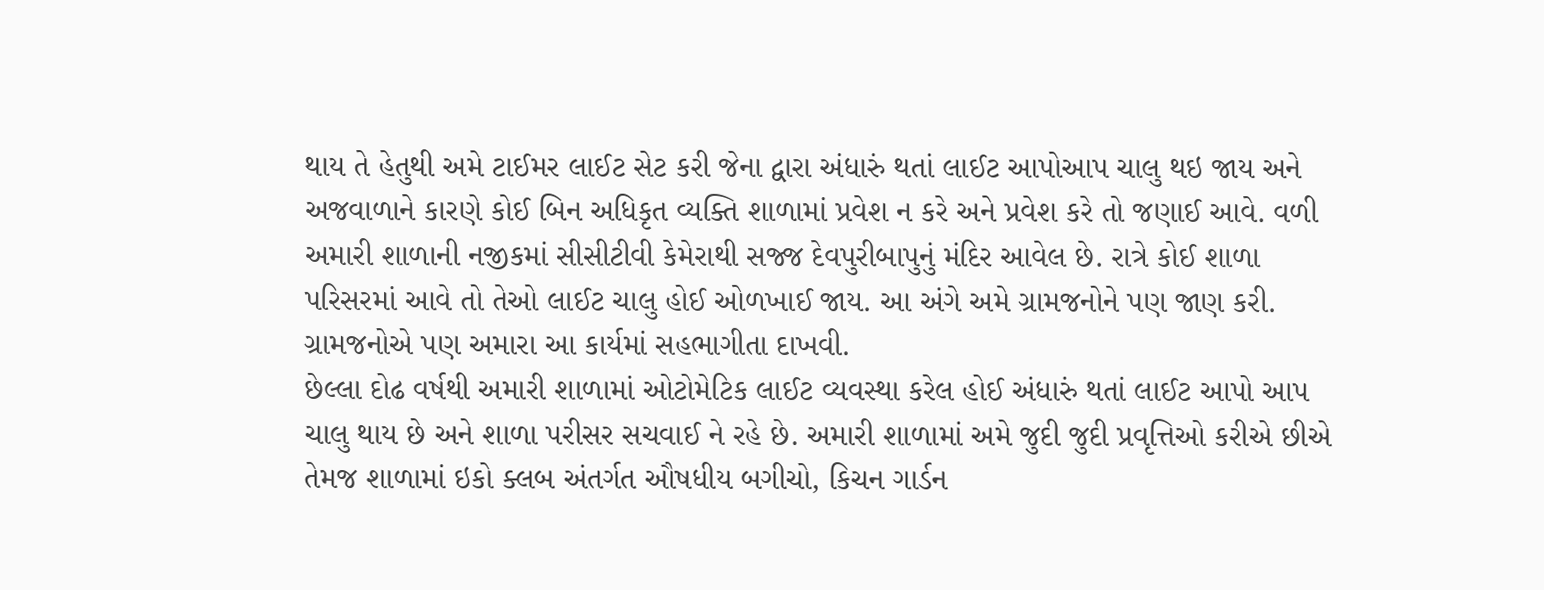થાય તે હેતુથી અમે ટાઈમર લાઈટ સેટ કરી જેના દ્વારા અંધારું થતાં લાઈટ આપોઆપ ચાલુ થઇ જાય અને અજવાળાને કારણે કોઈ બિન અધિકૃત વ્યક્તિ શાળામાં પ્રવેશ ન કરે અને પ્રવેશ કરે તો જણાઈ આવે. વળી અમારી શાળાની નજીકમાં સીસીટીવી કેમેરાથી સજ્જ દેવપુરીબાપુનું મંદિર આવેલ છે. રાત્રે કોઈ શાળા પરિસરમાં આવે તો તેઓ લાઈટ ચાલુ હોઈ ઓળખાઈ જાય. આ અંગે અમે ગ્રામજનોને પણ જાણ કરી. ગ્રામજનોએ પણ અમારા આ કાર્યમાં સહભાગીતા દાખવી.
છેલ્લા દોઢ વર્ષથી અમારી શાળામાં ઓટોમેટિક લાઈટ વ્યવસ્થા કરેલ હોઈ અંધારું થતાં લાઈટ આપો આપ ચાલુ થાય છે અને શાળા પરીસર સચવાઈ ને રહે છે. અમારી શાળામાં અમે જુદી જુદી પ્રવૃત્તિઓ કરીએ છીએ તેમજ શાળામાં ઇકો ક્લબ અંતર્ગત ઔષધીય બગીચો, કિચન ગાર્ડન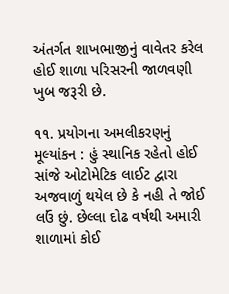અંતર્ગત શાખભાજીનું વાવેતર કરેલ હોઈ શાળા પરિસરની જાળવણી ખુબ જરૂરી છે.

૧૧. પ્રયોગના અમલીકરણનું મૂલ્યાંકન : હું સ્થાનિક રહેતો હોઈ સાંજે ઓટોમેટિક લાઈટ દ્વારા અજવાળું થયેલ છે કે નહી તે જોઈ લઉં છું. છેલ્લા દોઢ વર્ષથી અમારી શાળામાં કોઈ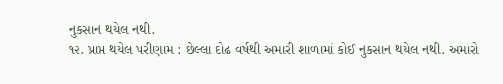નુકસાન થયેલ નથી.
૧૨. પ્રાપ્ત થયેલ પરીણામ : છેલ્લા દોઢ વર્ષથી અમારી શાળામાં કોઈ નુકસાન થયેલ નથી. અમારો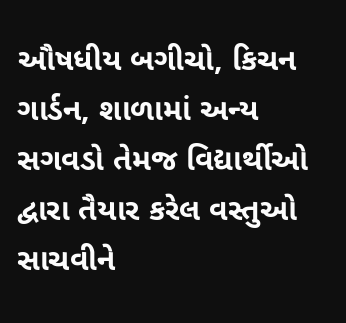ઔષધીય બગીચો, કિચન ગાર્ડન, શાળામાં અન્ય સગવડો તેમજ વિદ્યાર્થીઓ દ્વારા તૈયાર કરેલ વસ્તુઓ સાચવીને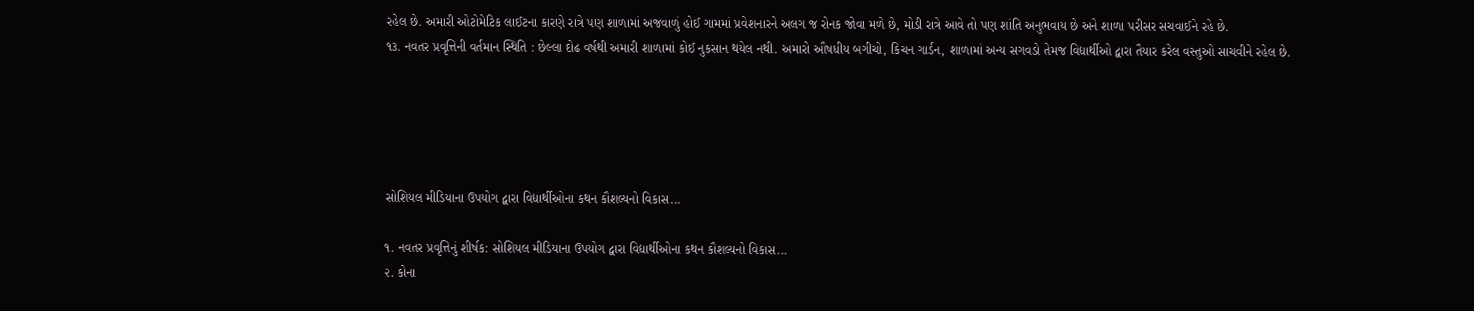રહેલ છે. અમારી ઓટોમેટિક લાઈટના કારણે રાત્રે પણ શાળામાં અજવાળું હોઈ ગામમાં પ્રવેશનારને અલગ જ રોનક જોવા મળે છે, મોડી રાત્રે આવે તો પણ શાંતિ અનુભવાય છે અને શાળા પરીસર સચવાઈને રહે છે.
૧૩. નવતર પ્રવૃત્તિની વર્તમાન સ્થિતિ : છેલ્લા દોઢ વર્ષથી અમારી શાળામાં કોઈ નુકસાન થયેલ નથી. અમારો ઔષધીય બગીચો, કિચન ગાર્ડન, શાળામાં અન્ય સગવડો તેમજ વિદ્યાર્થીઓ દ્વારા તૈયાર કરેલ વસ્તુઓ સાચવીને રહેલ છે.





સોશિયલ મીડિયાના ઉપયોગ દ્વારા વિદ્યાર્થીઓના કથન કૌશલ્યનો વિકાસ...

૧. નવતર પ્રવૃત્તિનું શીર્ષક: સોશિયલ મીડિયાના ઉપયોગ દ્વારા વિદ્યાર્થીઓના કથન કૌશલ્યનો વિકાસ...
૨. કોના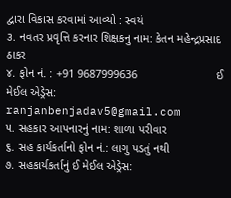દ્વારા વિકાસ કરવામાં આવ્યો : સ્વયં
૩. નવતર પ્રવૃત્તિ કરનાર શિક્ષકનુ નામ: કેતન મહેન્દ્રપ્રસાદ ઠાકર
૪. ફોન નં. : +91 9687999636                        ઈ મેઈલ એડ્રેસ: ranjanbenjadav5@gmail.com
૫. સહકાર આપનારનું નામ: શાળા પરીવાર
૬. સહ કાર્યકર્તાનો ફોન નં.: લાગુ પડતું નથી
૭. સહકાર્યકર્તાનું ઈ મેઈલ એડ્રેસ: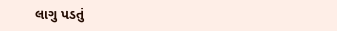લાગુ પડતું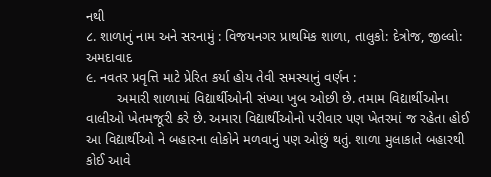નથી
૮. શાળાનું નામ અને સરનામું : વિજયનગર પ્રાથમિક શાળા, તાલુકો: દેત્રોજ, જીલ્લો: અમદાવાદ
૯. નવતર પ્રવૃત્તિ માટે પ્રેરિત કર્યા હોય તેવી સમસ્યાનું વર્ણન :
        અમારી શાળામાં વિદ્યાર્થીઓની સંખ્યા ખુબ ઓછી છે. તમામ વિદ્યાર્થીઓના વાલીઓ ખેતમજૂરી કરે છે. અમારા વિદ્યાર્થીઓનો પરીવાર પણ ખેતરમાં જ રહેતા હોઈ આ વિદ્યાર્થીઓ ને બહારના લોકોને મળવાનું પણ ઓછું થતું. શાળા મુલાકાતે બહારથી કોઈ આવે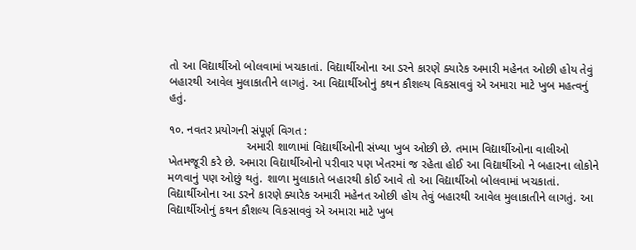તો આ વિદ્યાર્થીઓ બોલવામાં ખચકાતાં. વિદ્યાર્થીઓના આ ડરને કારણે ક્યારેક અમારી મહેનત ઓછી હોય તેવું બહારથી આવેલ મુલાકાતીને લાગતું. આ વિદ્યાર્થીઓનું કથન કૌશલ્ય વિકસાવવું એ અમારા માટે ખુબ મહત્વનું હતું.

૧૦. નવતર પ્રયોગની સંપૂર્ણ વિગત :
                        અમારી શાળામાં વિદ્યાર્થીઓની સંખ્યા ખુબ ઓછી છે. તમામ વિદ્યાર્થીઓના વાલીઓ ખેતમજૂરી કરે છે. અમારા વિદ્યાર્થીઓનો પરીવાર પણ ખેતરમાં જ રહેતા હોઈ આ વિદ્યાર્થીઓ ને બહારના લોકોને મળવાનું પણ ઓછું થતું. શાળા મુલાકાતે બહારથી કોઈ આવે તો આ વિદ્યાર્થીઓ બોલવામાં ખચકાતાં. વિદ્યાર્થીઓના આ ડરને કારણે ક્યારેક અમારી મહેનત ઓછી હોય તેવું બહારથી આવેલ મુલાકાતીને લાગતું. આ વિદ્યાર્થીઓનું કથન કૌશલ્ય વિકસાવવું એ અમારા માટે ખુબ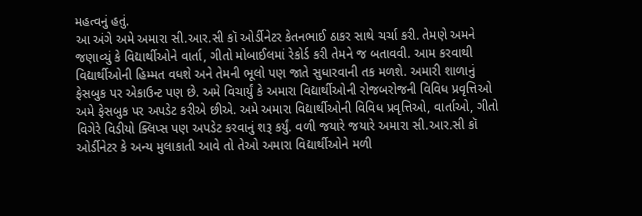મહત્વનું હતું.
આ અંગે અમે અમારા સી.આર.સી કૉ ઓર્ડીનેટર કેતનભાઈ ઠાકર સાથે ચર્ચા કરી. તેમણે અમને જણાવ્યું કે વિદ્યાર્થીઓને વાર્તા, ગીતો મોબાઈલમાં રેકોર્ડ કરી તેમને જ બતાવવી. આમ કરવાથી વિદ્યાર્થીઓની હિમ્મત વધશે અને તેમની ભૂલો પણ જાતે સુધારવાની તક મળશે. અમારી શાળાનું ફેસબુક પર એકાઉન્ટ પણ છે. અમે વિચાર્યું કે અમારા વિદ્યાર્થીઓની રોજબરોજની વિવિધ પ્રવૃત્તિઓ અમે ફેસબુક પર અપડેટ કરીએ છીએ. અમે અમારા વિદ્યાર્થીઓની વિવિધ પ્રવૃત્તિઓ, વાર્તાઓ, ગીતો વિગેરે વિડીયો ક્લિપ્સ પણ અપડેટ કરવાનું શરૂ કર્યું. વળી જયારે જયારે અમારા સી.આર.સી કૉ ઓર્ડીનેટર કે અન્ય મુલાકાતી આવે તો તેઓ અમારા વિદ્યાર્થીઓને મળી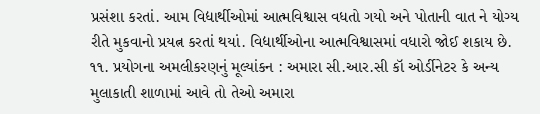પ્રસંશા કરતાં. આમ વિદ્યાર્થીઓમાં આત્મવિશ્વાસ વધતો ગયો અને પોતાની વાત ને યોગ્ય રીતે મુકવાનો પ્રયત્ન કરતાં થયાં. વિદ્યાર્થીઓના આત્મવિશ્વાસમાં વધારો જોઈ શકાય છે.
૧૧. પ્રયોગના અમલીકરણનું મૂલ્યાંકન : અમારા સી.આર.સી કૉ ઓર્ડીનેટર કે અન્ય મુલાકાતી શાળામાં આવે તો તેઓ અમારા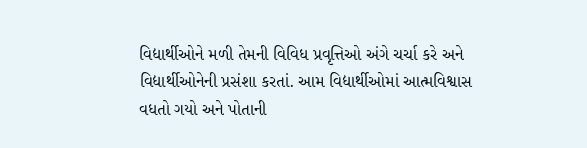વિદ્યાર્થીઓને મળી તેમની વિવિધ પ્રવૃત્તિઓ અંગે ચર્ચા કરે અને વિદ્યાર્થીઓનેની પ્રસંશા કરતાં. આમ વિદ્યાર્થીઓમાં આત્મવિશ્વાસ વધતો ગયો અને પોતાની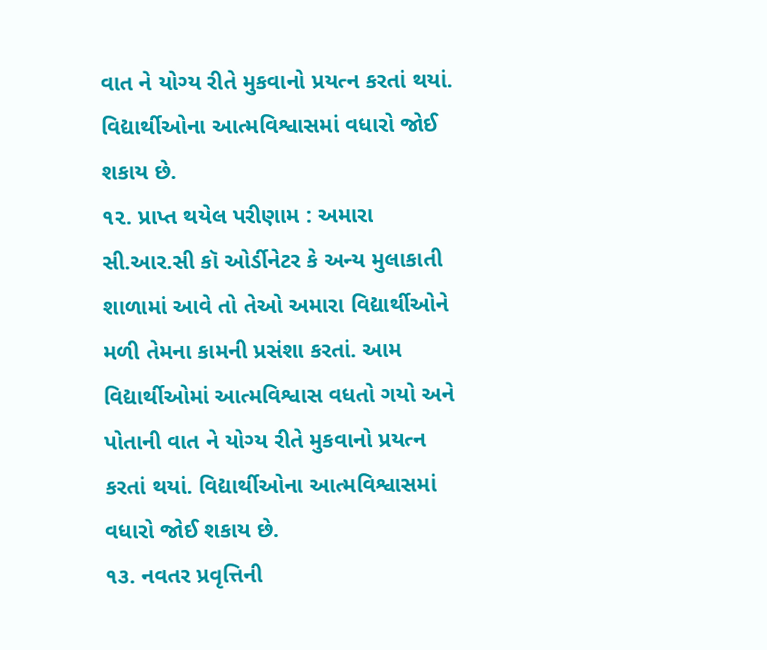વાત ને યોગ્ય રીતે મુકવાનો પ્રયત્ન કરતાં થયાં. વિદ્યાર્થીઓના આત્મવિશ્વાસમાં વધારો જોઈ શકાય છે.
૧૨. પ્રાપ્ત થયેલ પરીણામ : અમારા સી.આર.સી કૉ ઓર્ડીનેટર કે અન્ય મુલાકાતી શાળામાં આવે તો તેઓ અમારા વિદ્યાર્થીઓને મળી તેમના કામની પ્રસંશા કરતાં. આમ વિદ્યાર્થીઓમાં આત્મવિશ્વાસ વધતો ગયો અને પોતાની વાત ને યોગ્ય રીતે મુકવાનો પ્રયત્ન કરતાં થયાં. વિદ્યાર્થીઓના આત્મવિશ્વાસમાં વધારો જોઈ શકાય છે.
૧૩. નવતર પ્રવૃત્તિની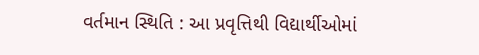વર્તમાન સ્થિતિ : આ પ્રવૃત્તિથી વિદ્યાર્થીઓમાં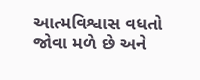આત્મવિશ્વાસ વધતો જોવા મળે છે અને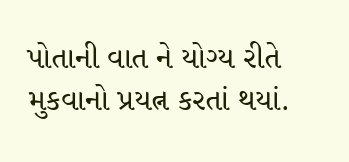પોતાની વાત ને યોગ્ય રીતે મુકવાનો પ્રયત્ન કરતાં થયાં.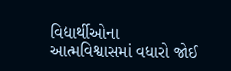વિદ્યાર્થીઓના આત્મવિશ્વાસમાં વધારો જોઈ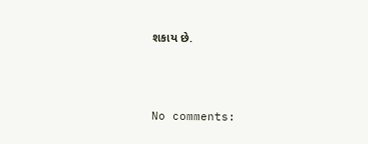શકાય છે.



No comments: